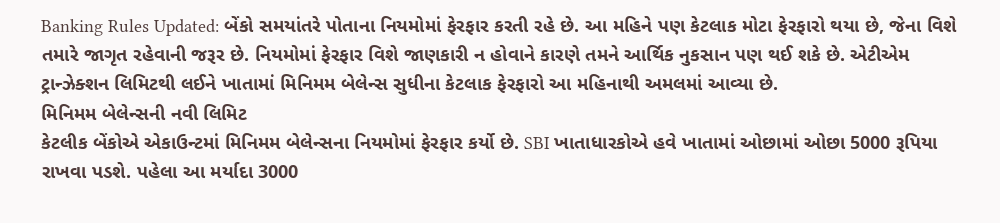Banking Rules Updated: બેંકો સમયાંતરે પોતાના નિયમોમાં ફેરફાર કરતી રહે છે. આ મહિને પણ કેટલાક મોટા ફેરફારો થયા છે, જેના વિશે તમારે જાગૃત રહેવાની જરૂર છે. નિયમોમાં ફેરફાર વિશે જાણકારી ન હોવાને કારણે તમને આર્થિક નુકસાન પણ થઈ શકે છે. એટીએમ ટ્રાન્ઝેક્શન લિમિટથી લઈને ખાતામાં મિનિમમ બેલેન્સ સુધીના કેટલાક ફેરફારો આ મહિનાથી અમલમાં આવ્યા છે.
મિનિમમ બેલેન્સની નવી લિમિટ
કેટલીક બેંકોએ એકાઉન્ટમાં મિનિમમ બેલેન્સના નિયમોમાં ફેરફાર કર્યો છે. SBI ખાતાધારકોએ હવે ખાતામાં ઓછામાં ઓછા 5000 રૂપિયા રાખવા પડશે. પહેલા આ મર્યાદા 3000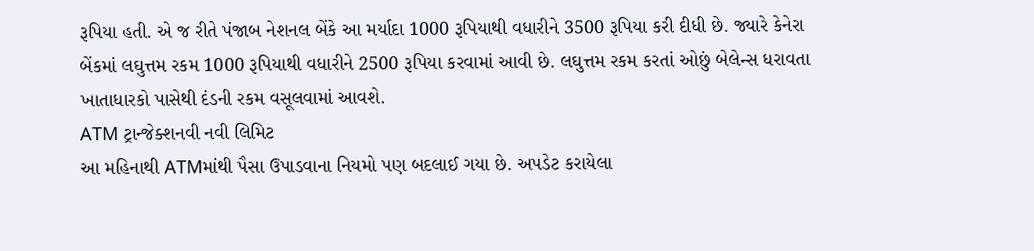રૂપિયા હતી. એ જ રીતે પંજાબ નેશનલ બેંકે આ મર્યાદા 1000 રૂપિયાથી વધારીને 3500 રૂપિયા કરી દીધી છે. જ્યારે કેનેરા બેંકમાં લઘુત્તમ રકમ 1000 રૂપિયાથી વધારીને 2500 રૂપિયા કરવામાં આવી છે. લઘુત્તમ રકમ કરતાં ઓછું બેલેન્સ ધરાવતા ખાતાધારકો પાસેથી દંડની રકમ વસૂલવામાં આવશે.
ATM ટ્રાન્જેક્શનવી નવી લિમિટ
આ મહિનાથી ATMમાંથી પૈસા ઉપાડવાના નિયમો પણ બદલાઈ ગયા છે. અપડેટ કરાયેલા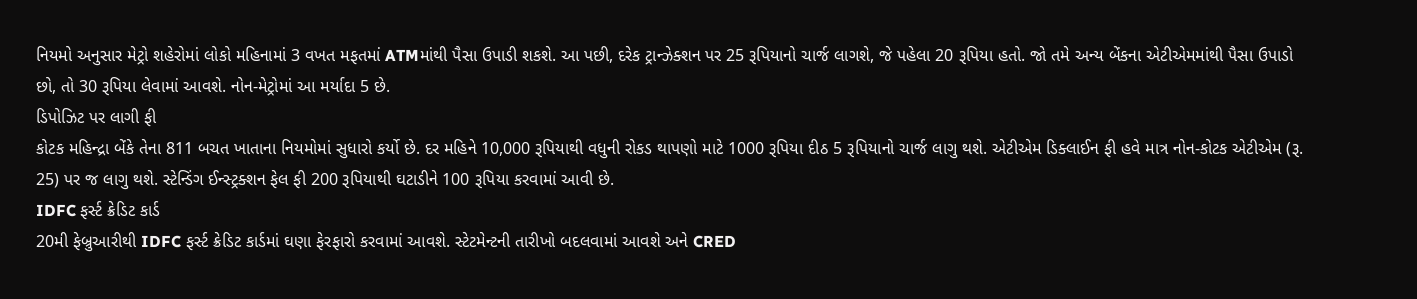નિયમો અનુસાર મેટ્રો શહેરોમાં લોકો મહિનામાં 3 વખત મફતમાં ATMમાંથી પૈસા ઉપાડી શકશે. આ પછી, દરેક ટ્રાન્ઝેક્શન પર 25 રૂપિયાનો ચાર્જ લાગશે, જે પહેલા 20 રૂપિયા હતો. જો તમે અન્ય બેંકના એટીએમમાંથી પૈસા ઉપાડો છો, તો 30 રૂપિયા લેવામાં આવશે. નોન-મેટ્રોમાં આ મર્યાદા 5 છે.
ડિપોઝિટ પર લાગી ફી
કોટક મહિન્દ્રા બેંકે તેના 811 બચત ખાતાના નિયમોમાં સુધારો કર્યો છે. દર મહિને 10,000 રૂપિયાથી વધુની રોકડ થાપણો માટે 1000 રૂપિયા દીઠ 5 રૂપિયાનો ચાર્જ લાગુ થશે. એટીએમ ડિક્લાઈન ફી હવે માત્ર નોન-કોટક એટીએમ (રૂ. 25) પર જ લાગુ થશે. સ્ટેન્ડિંગ ઈન્સ્ટ્રક્શન ફેલ ફી 200 રૂપિયાથી ઘટાડીને 100 રૂપિયા કરવામાં આવી છે.
IDFC ફર્સ્ટ ક્રેડિટ કાર્ડ
20મી ફેબ્રુઆરીથી IDFC ફર્સ્ટ ક્રેડિટ કાર્ડમાં ઘણા ફેરફારો કરવામાં આવશે. સ્ટેટમેન્ટની તારીખો બદલવામાં આવશે અને CRED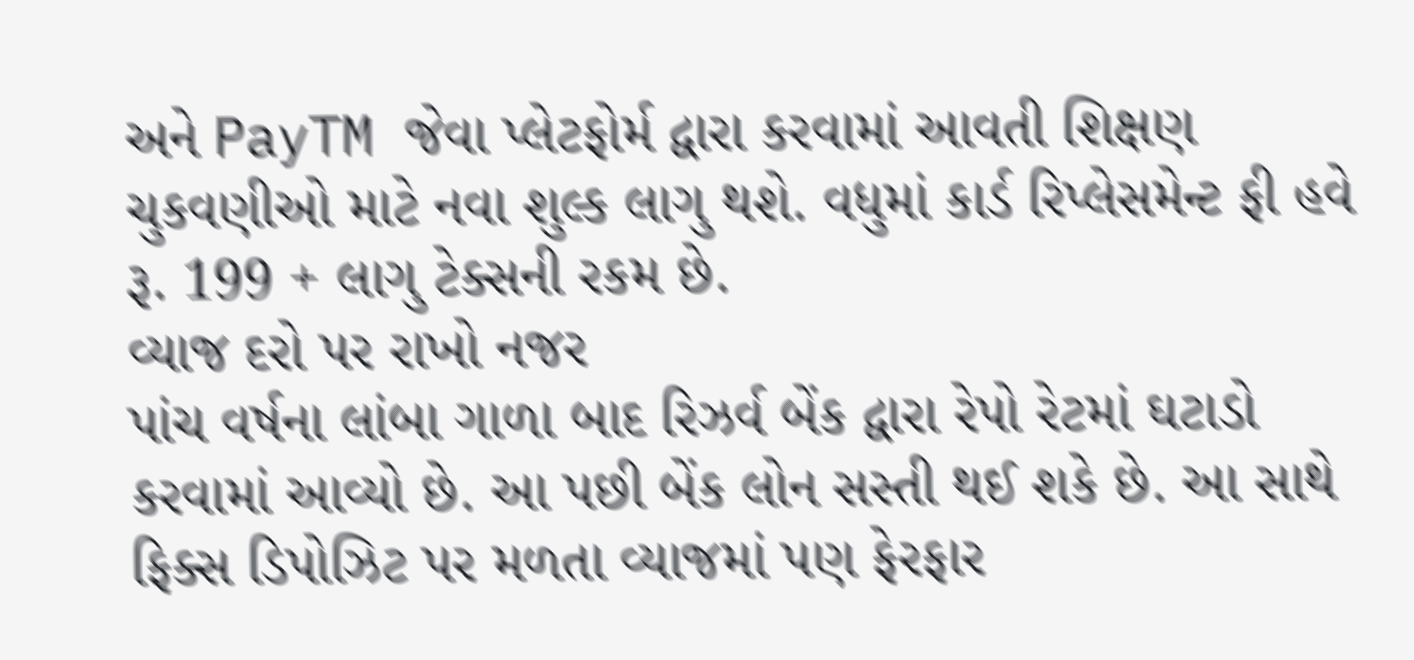અને PayTM જેવા પ્લેટફોર્મ દ્વારા કરવામાં આવતી શિક્ષણ ચુકવણીઓ માટે નવા શુલ્ક લાગુ થશે. વધુમાં કાર્ડ રિપ્લેસમેન્ટ ફી હવે રૂ. 199 + લાગુ ટેક્સની રકમ છે.
વ્યાજ દરો પર રાખો નજર
પાંચ વર્ષના લાંબા ગાળા બાદ રિઝર્વ બેંક દ્વારા રેપો રેટમાં ઘટાડો કરવામાં આવ્યો છે. આ પછી બેંક લોન સસ્તી થઈ શકે છે. આ સાથે ફિક્સ ડિપોઝિટ પર મળતા વ્યાજમાં પણ ફેરફાર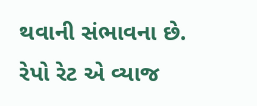થવાની સંભાવના છે. રેપો રેટ એ વ્યાજ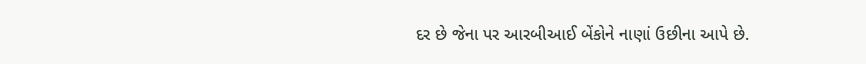દર છે જેના પર આરબીઆઈ બેંકોને નાણાં ઉછીના આપે છે.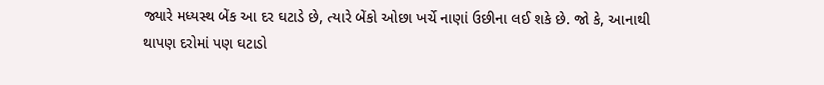જ્યારે મધ્યસ્થ બેંક આ દર ઘટાડે છે, ત્યારે બેંકો ઓછા ખર્ચે નાણાં ઉછીના લઈ શકે છે. જો કે, આનાથી થાપણ દરોમાં પણ ઘટાડો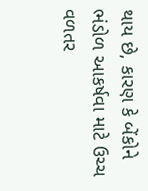થાય છે, કારણ કે બેંકોને ભંડોળ આકર્ષવા માટે ઉચ્ચ વળતર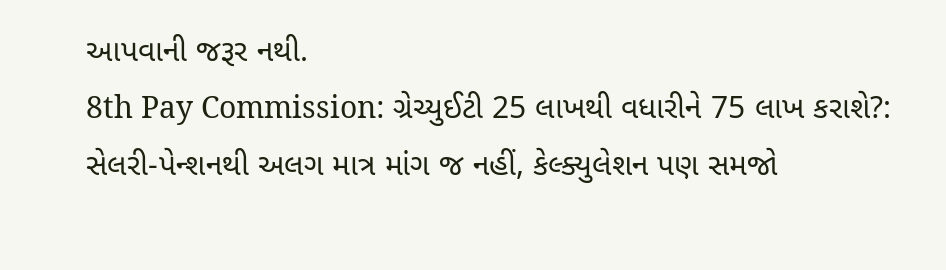આપવાની જરૂર નથી.
8th Pay Commission: ગ્રેચ્યુઈટી 25 લાખથી વધારીને 75 લાખ કરાશે?: સેલરી-પેન્શનથી અલગ માત્ર માંગ જ નહીં, કેલ્ક્યુલેશન પણ સમજો